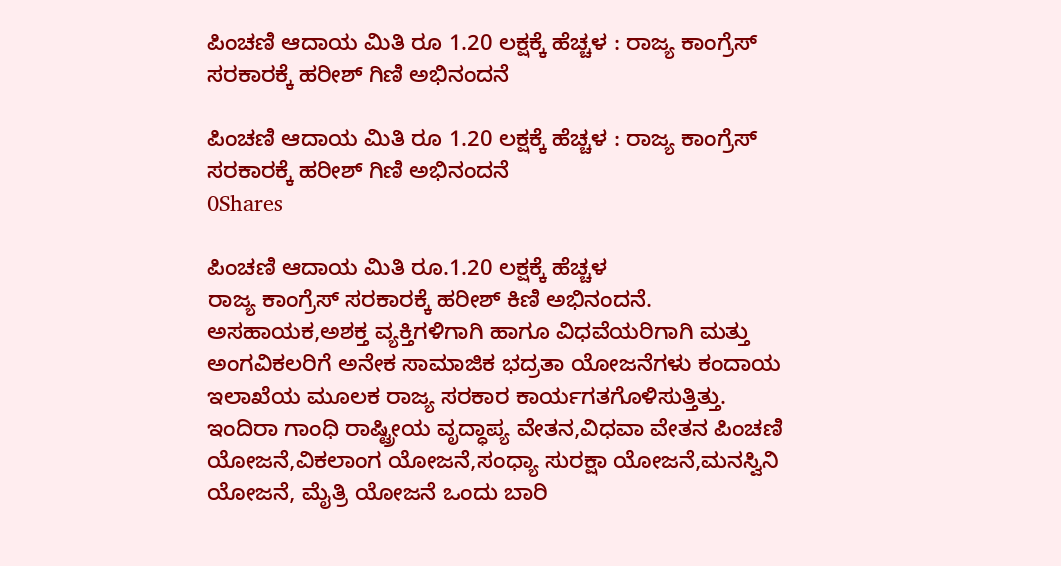ಪಿಂಚಣಿ ಆದಾಯ ಮಿತಿ ರೂ 1.20 ಲಕ್ಷಕ್ಕೆ ಹೆಚ್ಚಳ : ರಾಜ್ಯ ಕಾಂಗ್ರೆಸ್ ಸರಕಾರಕ್ಕೆ ಹರೀಶ್ ಗಿಣಿ ಅಭಿನಂದನೆ

ಪಿಂಚಣಿ ಆದಾಯ ಮಿತಿ ರೂ 1.20 ಲಕ್ಷಕ್ಕೆ ಹೆಚ್ಚಳ : ರಾಜ್ಯ ಕಾಂಗ್ರೆಸ್ ಸರಕಾರಕ್ಕೆ ಹರೀಶ್ ಗಿಣಿ ಅಭಿನಂದನೆ
0Shares

ಪಿಂಚಣಿ ಆದಾಯ ಮಿತಿ ರೂ.1.20 ಲಕ್ಷಕ್ಕೆ ಹೆಚ್ಚಳ
ರಾಜ್ಯ ಕಾಂಗ್ರೆಸ್ ಸರಕಾರಕ್ಕೆ ಹರೀಶ್ ಕಿಣಿ ಅಭಿನಂದನೆ.
ಅಸಹಾಯಕ,ಅಶಕ್ತ ವ್ಯಕ್ತಿಗಳಿಗಾಗಿ ಹಾಗೂ ವಿಧವೆಯರಿಗಾಗಿ ಮತ್ತು ಅಂಗವಿಕಲರಿಗೆ ಅನೇಕ ಸಾಮಾಜಿಕ ಭದ್ರತಾ ಯೋಜನೆಗಳು ಕಂದಾಯ ಇಲಾಖೆಯ ಮೂಲಕ ರಾಜ್ಯ ಸರಕಾರ ಕಾರ್ಯಗತಗೊಳಿಸುತ್ತಿತ್ತು.
ಇಂದಿರಾ ಗಾಂಧಿ ರಾಷ್ಟ್ರೀಯ ವೃದ್ಧಾಪ್ಯ ವೇತನ,ವಿಧವಾ ವೇತನ ಪಿಂಚಣಿ ಯೋಜನೆ,ವಿಕಲಾಂಗ ಯೋಜನೆ,ಸಂಧ್ಯಾ ಸುರಕ್ಷಾ ಯೋಜನೆ,ಮನಸ್ವಿನಿ ಯೋಜನೆ, ಮೈತ್ರಿ ಯೋಜನೆ ಒಂದು ಬಾರಿ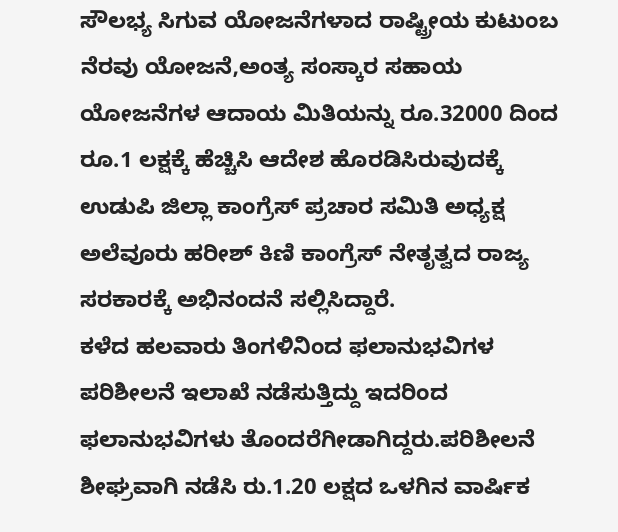ಸೌಲಭ್ಯ ಸಿಗುವ ಯೋಜನೆಗಳಾದ ರಾಷ್ಟ್ರೀಯ ಕುಟುಂಬ ನೆರವು ಯೋಜನೆ,ಅಂತ್ಯ ಸಂಸ್ಕಾರ ಸಹಾಯ ಯೋಜನೆಗಳ ಆದಾಯ ಮಿತಿಯನ್ನು ರೂ.32000 ದಿಂದ ರೂ.1 ಲಕ್ಷಕ್ಕೆ ಹೆಚ್ಚಿಸಿ ಆದೇಶ ಹೊರಡಿಸಿರುವುದಕ್ಕೆ ಉಡುಪಿ ಜಿಲ್ಲಾ ಕಾಂಗ್ರೆಸ್ ಪ್ರಚಾರ ಸಮಿತಿ ಅಧ್ಯಕ್ಷ ಅಲೆವೂರು ಹರೀಶ್ ಕಿಣಿ ಕಾಂಗ್ರೆಸ್ ನೇತೃತ್ವದ ರಾಜ್ಯ ಸರಕಾರಕ್ಕೆ ಅಭಿನಂದನೆ ಸಲ್ಲಿಸಿದ್ದಾರೆ.
ಕಳೆದ ಹಲವಾರು ತಿಂಗಳಿನಿಂದ ಫಲಾನುಭವಿಗಳ ಪರಿಶೀಲನೆ ಇಲಾಖೆ ನಡೆಸುತ್ತಿದ್ದು ಇದರಿಂದ ಫಲಾನುಭವಿಗಳು ತೊಂದರೆಗೀಡಾಗಿದ್ದರು.ಪರಿಶೀಲನೆ ಶೀಘ್ರವಾಗಿ ನಡೆಸಿ ರು.1.20 ಲಕ್ಷದ ಒಳಗಿನ ವಾರ್ಷಿಕ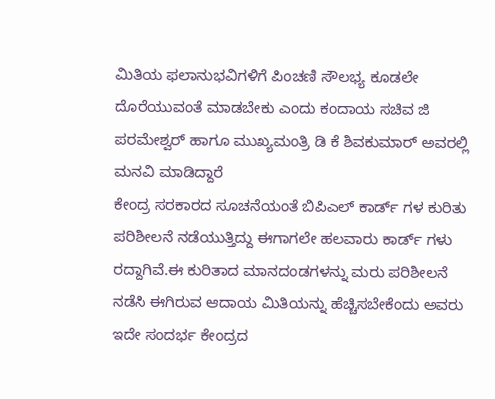ಮಿತಿಯ ಫಲಾನುಭವಿಗಳಿಗೆ ಪಿಂಚಣಿ ಸೌಲಭ್ಯ ಕೂಡಲೇ ದೊರೆಯುವಂತೆ ಮಾಡಬೇಕು ಎಂದು ಕಂದಾಯ ಸಚಿವ ಜಿ ಪರಮೇಶ್ವರ್ ಹಾಗೂ ಮುಖ್ಯಮಂತ್ರಿ ಡಿ ಕೆ ಶಿವಕುಮಾರ್ ಅವರಲ್ಲಿ ಮನವಿ ಮಾಡಿದ್ದಾರೆ
ಕೇಂದ್ರ ಸರಕಾರದ ಸೂಚನೆಯಂತೆ ಬಿಪಿಎಲ್ ಕಾರ್ಡ್ ಗಳ ಕುರಿತು ಪರಿಶೀಲನೆ ನಡೆಯುತ್ತಿದ್ದು ಈಗಾಗಲೇ ಹಲವಾರು ಕಾರ್ಡ್ ಗಳು ರದ್ದಾಗಿವೆ.ಈ ಕುರಿತಾದ ಮಾನದಂಡಗಳನ್ನು ಮರು ಪರಿಶೀಲನೆ ನಡೆಸಿ ಈಗಿರುವ ಆದಾಯ ಮಿತಿಯನ್ನು ಹೆಚ್ಚಿಸಬೇಕೆಂದು ಅವರು ಇದೇ ಸಂದರ್ಭ ಕೇಂದ್ರದ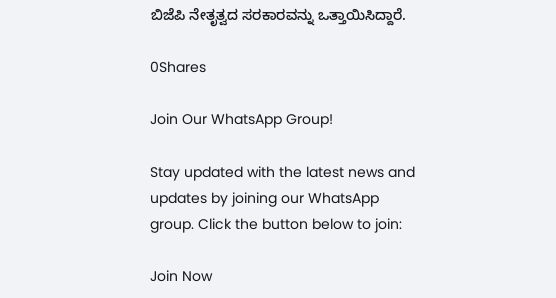ಬಿಜೆಪಿ ನೇತೃತ್ವದ ಸರಕಾರವನ್ನು ಒತ್ತಾಯಿಸಿದ್ದಾರೆ.

0Shares

Join Our WhatsApp Group!

Stay updated with the latest news and updates by joining our WhatsApp group. Click the button below to join:

Join Now